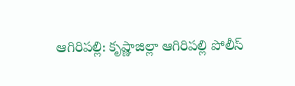ఆగిరిపల్లి: కృష్ణాజిల్లా ఆగిరిపల్లి పోలీస్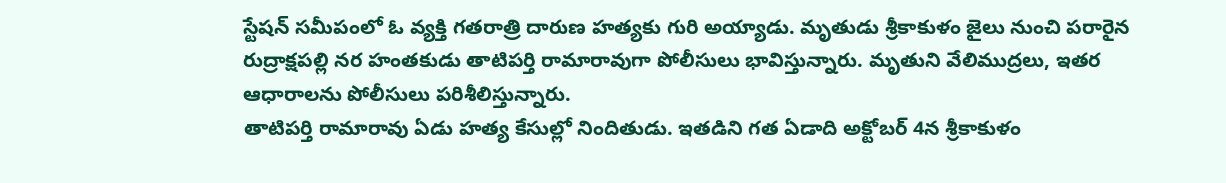స్టేషన్ సమీపంలో ఓ వ్యక్తి గతరాత్రి దారుణ హత్యకు గురి అయ్యాడు. మృతుడు శ్రీకాకుళం జైలు నుంచి పరారైన రుద్రాక్షపల్లి నర హంతకుడు తాటిపర్తి రామారావుగా పోలీసులు భావిస్తున్నారు. మృతుని వేలిముద్రలు, ఇతర ఆధారాలను పోలీసులు పరిశీలిస్తున్నారు.
తాటిపర్తి రామారావు ఏడు హత్య కేసుల్లో నిందితుడు. ఇతడిని గత ఏడాది అక్టోబర్ 4న శ్రీకాకుళం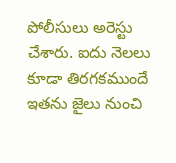పోలీసులు అరెస్టు చేశారు. ఐదు నెలలు కూడా తిరగకముందే ఇతను జైలు నుంచి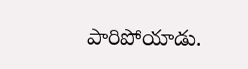పారిపోయాడు.